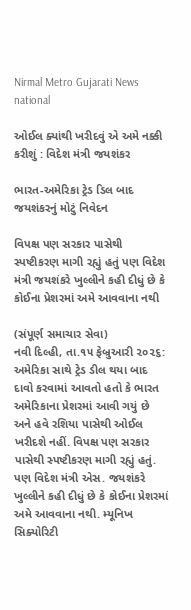Nirmal Metro Gujarati News
national

ઓઈલ ક્યાંથી ખરીદવું એ અમે નક્કી કરીશું : વિદેશ મંત્રી જયશંકર

ભારત-અમેરિકા ટ્રેડ ડિલ બાદ જયશંકરનું મોટું નિવેદન

વિપક્ષ પણ સરકાર પાસેથી સ્પષ્ટીકરણ માગી રહ્યું હતું પણ વિદેશ મંત્રી જયશંકરે ખુલ્લીને કહી દીધું છે કે કોઈના પ્રેશરમાં અમે આવવાના નથી

(સંપૂર્ણ સમાચાર સેવા)
નવી દિલ્હી, તા.૧૫ ફેબ્રુઆરી ૨૦૨૬: અમેરિકા સાથે ટ્રેડ ડીલ થયા બાદ દાવો કરવામાં આવતો હતો કે ભારત અમેરિકાના પ્રેશરમાં આવી ગયું છે અને હવે રશિયા પાસેથી ઓઈલ ખરીદશે નહીં. વિપક્ષ પણ સરકાર પાસેથી સ્પષ્ટીકરણ માગી રહ્યું હતું. પણ વિદેશ મંત્રી એસ. જયશંકરે ખુલ્લીને કહી દીધું છે કે કોઈના પ્રેશરમાં અમે આવવાના નથી. મ્યૂનિખ સિક્યોરિટી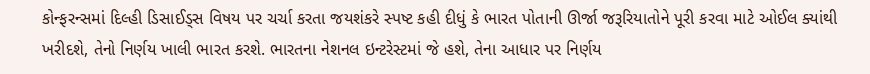કોન્ફરન્સમાં દિલ્હી ડિસાઈડ્‌સ વિષય પર ચર્ચા કરતા જયશંકરે સ્પષ્ટ કહી દીધું કે ભારત પોતાની ઊર્જા જરૂરિયાતોને પૂરી કરવા માટે ઓઈલ ક્યાંથી ખરીદશે, તેનો નિર્ણય ખાલી ભારત કરશે. ભારતના નેશનલ ઇન્ટરેસ્ટમાં જે હશે, તેના આધાર પર નિર્ણય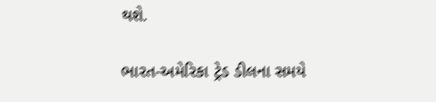થશે.

ભારત-અમેરિકા ટ્રેડ ડીલના સમયે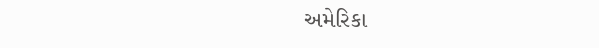અમેરિકા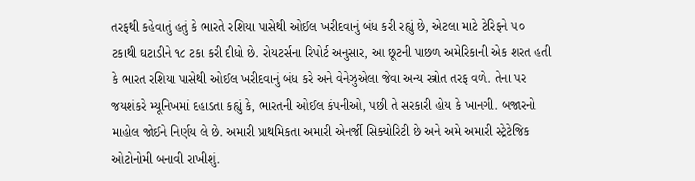તરફથી કહેવાતું હતું કે ભારતે રશિયા પાસેથી ઓઈલ ખરીદવાનું બંધ કરી રહ્યું છે, એટલા માટે ટેરિફને ૫૦ ટકાથી ઘટાડીને ૧૮ ટકા કરી દીધો છે. રોયટર્સના રિપોર્ટ અનુસાર, આ છૂટની પાછળ અમેરિકાની એક શરત હતી કે ભારત રશિયા પાસેથી ઓઈલ ખરીદવાનું બંધ કરે અને વેનેઝુએલા જેવા અન્ય સ્ત્રોત તરફ વળે. તેના પર જયશંકરે મ્યૂનિખમાં દહાડતા કહ્યું કે, ભારતની ઓઈલ કંપનીઓ, પછી તે સરકારી હોય કે ખાનગી. બજારનો માહોલ જોઈને નિર્ણય લે છે. અમારી પ્રાથમિકતા અમારી એનર્જી સિક્યોરિટી છે અને અમે અમારી સ્ટ્રેટેજિક ઓટોનોમી બનાવી રાખીશું.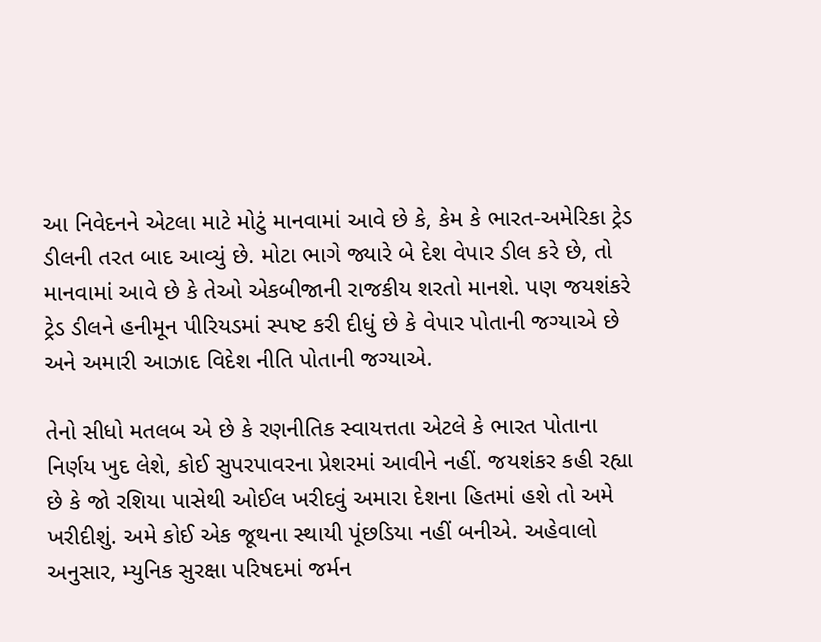આ નિવેદનને એટલા માટે મોટું માનવામાં આવે છે કે, કેમ કે ભારત-અમેરિકા ટ્રેડ ડીલની તરત બાદ આવ્યું છે. મોટા ભાગે જ્યારે બે દેશ વેપાર ડીલ કરે છે, તો માનવામાં આવે છે કે તેઓ એકબીજાની રાજકીય શરતો માનશે. પણ જયશંકરે ટ્રેડ ડીલને હનીમૂન પીરિયડમાં સ્પષ્ટ કરી દીધું છે કે વેપાર પોતાની જગ્યાએ છે અને અમારી આઝાદ વિદેશ નીતિ પોતાની જગ્યાએ.

તેનો સીધો મતલબ એ છે કે રણનીતિક સ્વાયત્તતા એટલે કે ભારત પોતાના નિર્ણય ખુદ લેશે, કોઈ સુપરપાવરના પ્રેશરમાં આવીને નહીં. જયશંકર કહી રહ્યા છે કે જો રશિયા પાસેથી ઓઈલ ખરીદવું અમારા દેશના હિતમાં હશે તો અમે ખરીદીશું. અમે કોઈ એક જૂથના સ્થાયી પૂંછડિયા નહીં બનીએ. અહેવાલો અનુસાર, મ્યુનિક સુરક્ષા પરિષદમાં જર્મન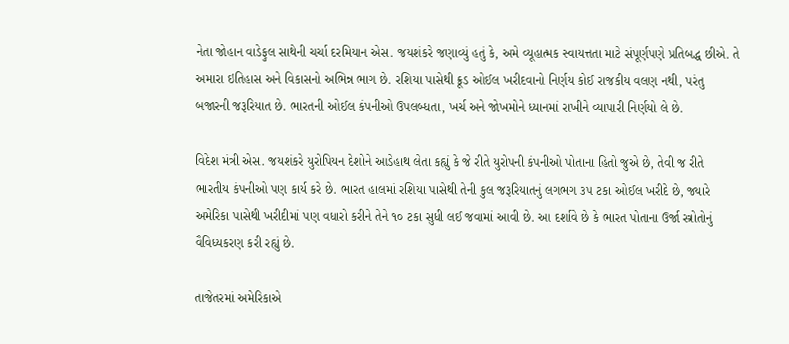નેતા જોહાન વાડેફુલ સાથેની ચર્ચા દરમિયાન એસ. જયશંકરે જણાવ્યું હતું કે, અમે વ્યૂહાત્મક સ્વાયત્તતા માટે સંપૂર્ણપણે પ્રતિબદ્ધ છીએ. તે અમારા ઇતિહાસ અને વિકાસનો અભિન્ન ભાગ છે. રશિયા પાસેથી ક્રૂડ ઓઈલ ખરીદવાનો નિર્ણય કોઈ રાજકીય વલણ નથી, પરંતુ બજારની જરૂરિયાત છે. ભારતની ઓઈલ કંપનીઓ ઉપલબ્ધતા, ખર્ચ અને જોખમોને ધ્યાનમાં રાખીને વ્યાપારી નિર્ણયો લે છે.

વિદેશ મંત્રી એસ. જયશંકરે યુરોપિયન દેશોને આડેહાથ લેતા કહ્યું કે જે રીતે યુરોપની કંપનીઓ પોતાના હિતો જુએ છે, તેવી જ રીતે ભારતીય કંપનીઓ પણ કાર્ય કરે છે. ભારત હાલમાં રશિયા પાસેથી તેની કુલ જરૂરિયાતનું લગભગ ૩૫ ટકા ઓઈલ ખરીદે છે, જ્યારે અમેરિકા પાસેથી ખરીદીમાં પણ વધારો કરીને તેને ૧૦ ટકા સુધી લઈ જવામાં આવી છે. આ દર્શાવે છે કે ભારત પોતાના ઉર્જા સ્ત્રોતોનું વૈવિધ્યકરણ કરી રહ્યું છે.

તાજેતરમાં અમેરિકાએ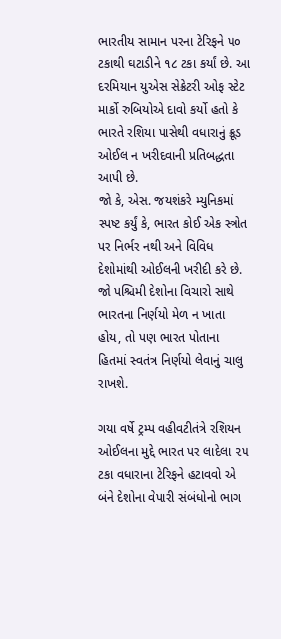ભારતીય સામાન પરના ટેરિફને ૫૦ ટકાથી ઘટાડીને ૧૮ ટકા કર્યાં છે. આ દરમિયાન યુએસ સેક્રેટરી ઓફ સ્ટેટ માર્કો રુબિયોએ દાવો કર્યો હતો કે ભારતે રશિયા પાસેથી વધારાનું ક્રૂડ ઓઈલ ન ખરીદવાની પ્રતિબદ્ધતા આપી છે.
જો કે, એસ. જયશંકરે મ્યુનિકમાં સ્પષ્ટ કર્યું કે, ભારત કોઈ એક સ્ત્રોત પર નિર્ભર નથી અને વિવિધ દેશોમાંથી ઓઈલની ખરીદી કરે છે. જો પશ્ચિમી દેશોના વિચારો સાથે ભારતના નિર્ણયો મેળ ન ખાતા હોય, તો પણ ભારત પોતાના હિતમાં સ્વતંત્ર નિર્ણયો લેવાનું ચાલુ રાખશે.

ગયા વર્ષે ટ્રમ્પ વહીવટીતંત્રે રશિયન ઓઈલના મુદ્દે ભારત પર લાદેલા ૨૫ ટકા વધારાના ટેરિફને હટાવવો એ બંને દેશોના વેપારી સંબંધોનો ભાગ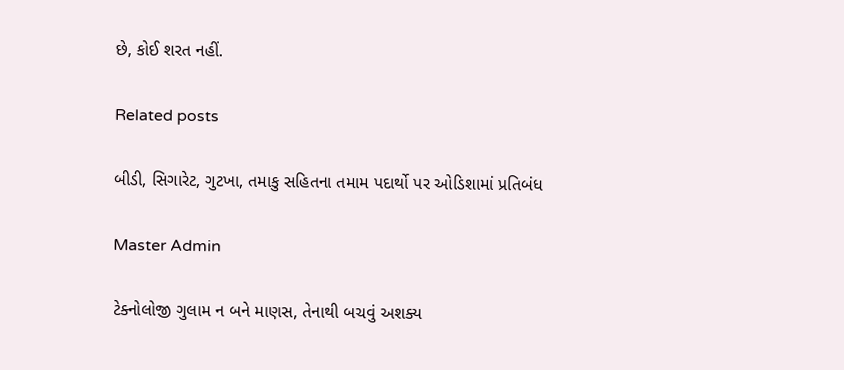છે, કોઈ શરત નહીં.

Related posts

બીડી, સિગારેટ, ગુટખા, તમાકુ સહિતના તમામ પદાર્થો પર ઓડિશામાં પ્રતિબંધ

Master Admin

ટેક્નોલોજી ગુલામ ન બને માણસ, તેનાથી બચવું અશક્ય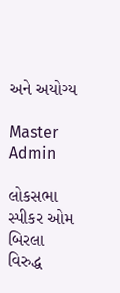અને અયોગ્ય

Master Admin

લોકસભા સ્પીકર ઓમ બિરલા વિરુદ્ધ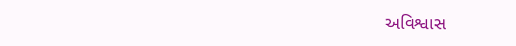અવિશ્વાસ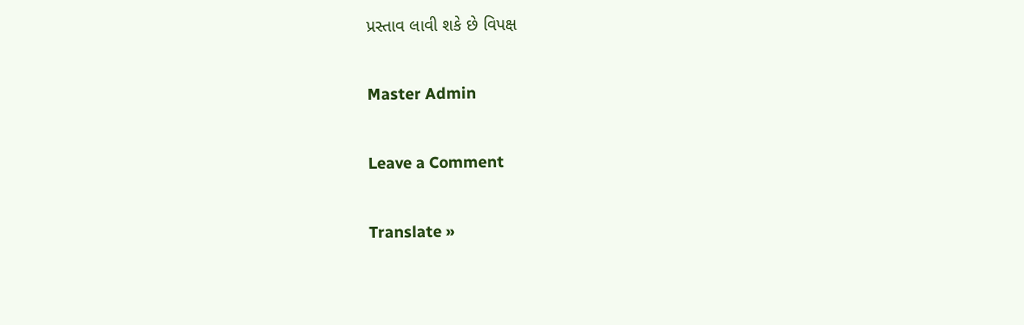પ્રસ્તાવ લાવી શકે છે વિપક્ષ

Master Admin

Leave a Comment

Translate »